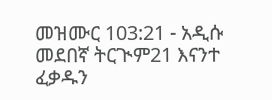መዝሙር 103:21 - አዲሱ መደበኛ ትርጒም21 እናንተ ፈቃዱን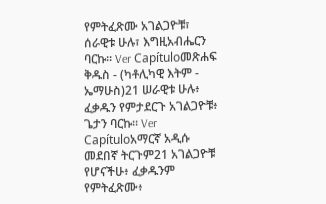የምትፈጽሙ አገልጋዮቹ፣ ሰራዊቱ ሁሉ፣ እግዚአብሔርን ባርኩ። Ver Capítuloመጽሐፍ ቅዱስ - (ካቶሊካዊ እትም - ኤማሁስ)21 ሠራዊቱ ሁሉ፥ ፈቃዱን የምታደርጉ አገልጋዮቹ፥ ጌታን ባርኩ። Ver Capítuloአማርኛ አዲሱ መደበኛ ትርጉም21 አገልጋዮቹ የሆናችሁ፥ ፈቃዱንም የምትፈጽሙ፥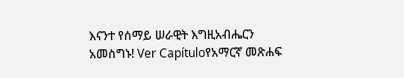እናንተ የሰማይ ሠራዊት እግዚአብሔርን አመስግኑ! Ver Capítuloየአማርኛ መጽሐፍ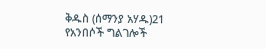ቅዱስ (ሰማንያ አሃዱ)21 የአንበሶች ግልገሎች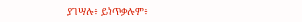ያገሣሉ፥ ይነጥቃሉም፥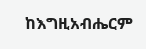ከእግዚአብሔርም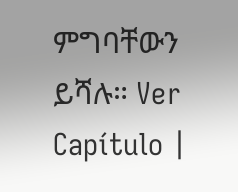ምግባቸውን ይሻሉ። Ver Capítulo |